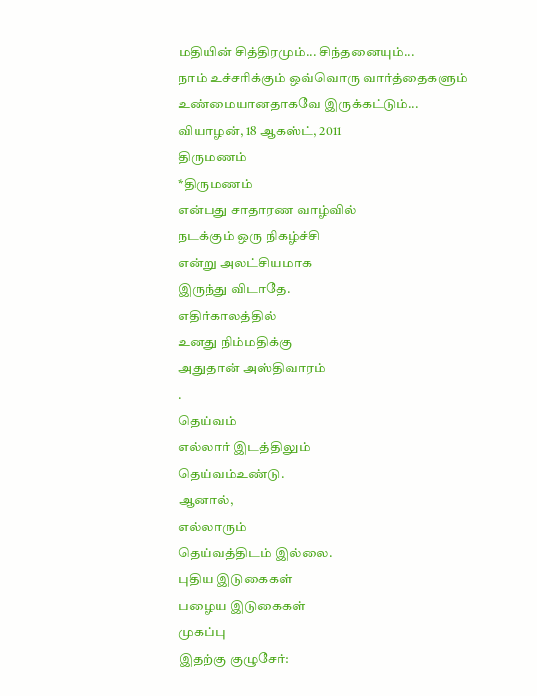மதியின் சித்திரமும்... சிந்தனையும்...
நாம் உச்சரிக்கும் ஒவ்வொரு வார்த்தைகளும் உண்மையானதாகவே இருக்கட்டும்...
வியாழன், 18 ஆகஸ்ட், 2011
திருமணம்
*திருமணம்
என்பது சாதாரண வாழ்வில்
நடக்கும் ஒரு நிகழ்ச்சி
என்று அலட்சியமாக
இருந்து விடாதே.
எதிர்காலத்தில்
உனது நிம்மதிக்கு
அதுதான் அஸ்திவாரம்
.
தெய்வம்
எல்லார் இடத்திலும்
தெய்வம்உண்டு.
ஆனால்,
எல்லாரும்
தெய்வத்திடம் இல்லை.
புதிய இடுகைகள்
பழைய இடுகைகள்
முகப்பு
இதற்கு குழுசேர்: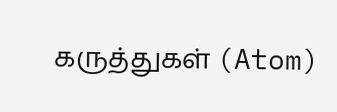கருத்துகள் (Atom)